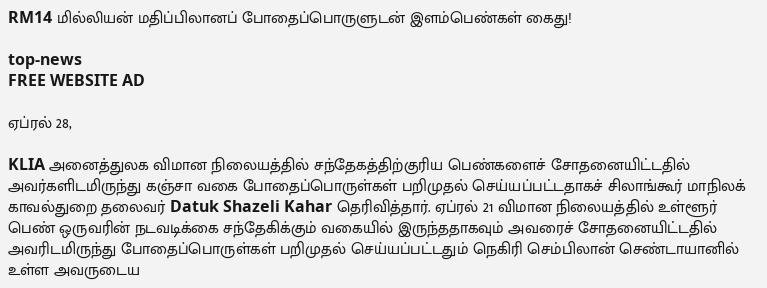RM14 மில்லியன் மதிப்பிலானப் போதைப்பொருளுடன் இளம்பெண்கள் கைது!

top-news
FREE WEBSITE AD

ஏப்ரல் 28,

KLIA அனைத்துலக விமான நிலையத்தில் சந்தேகத்திற்குரிய பெண்களைச் சோதனையிட்டதில் அவர்களிடமிருந்து கஞ்சா வகை போதைப்பொருள்கள் பறிமுதல் செய்யப்பட்டதாகச் சிலாங்கூர் மாநிலக் காவல்துறை தலைவர் Datuk Shazeli Kahar தெரிவித்தார். ஏப்ரல் 21 விமான நிலையத்தில் உள்ளூர் பெண் ஒருவரின் நடவடிக்கை சந்தேகிக்கும் வகையில் இருந்ததாகவும் அவரைச் சோதனையிட்டதில் அவரிடமிருந்து போதைப்பொருள்கள் பறிமுதல் செய்யப்பட்டதும் நெகிரி செம்பிலான் செண்டாயானில் உள்ள அவருடைய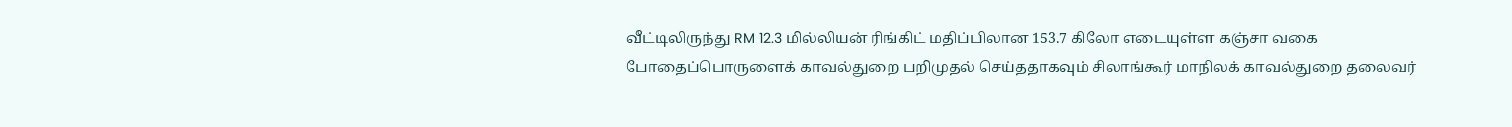வீட்டிலிருந்து RM 12.3 மில்லியன் ரிங்கிட் மதிப்பிலான 153.7 கிலோ எடையுள்ள கஞ்சா வகை போதைப்பொருளைக் காவல்துறை பறிமுதல் செய்ததாகவும் சிலாங்கூர் மாநிலக் காவல்துறை தலைவர்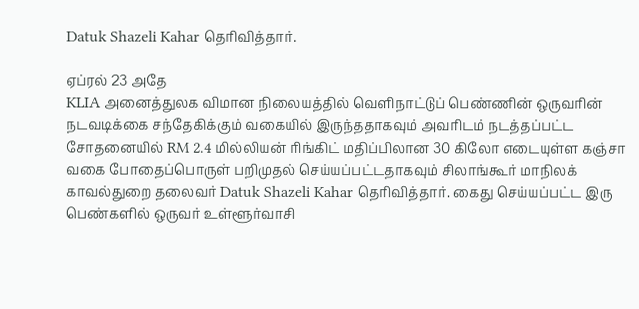Datuk Shazeli Kahar தெரிவித்தார்.

ஏப்ரல் 23 அதே
KLIA அனைத்துலக விமான நிலையத்தில் வெளிநாட்டுப் பெண்ணின் ஒருவரின் நடவடிக்கை சந்தேகிக்கும் வகையில் இருந்ததாகவும் அவரிடம் நடத்தப்பட்ட சோதனையில் RM 2.4 மில்லியன் ரிங்கிட் மதிப்பிலான 30 கிலோ எடையுள்ள கஞ்சா வகை போதைப்பொருள் பறிமுதல் செய்யப்பட்டதாகவும் சிலாங்கூர் மாநிலக் காவல்துறை தலைவர் Datuk Shazeli Kahar தெரிவித்தார். கைது செய்யப்பட்ட இரு பெண்களில் ஒருவர் உள்ளூர்வாசி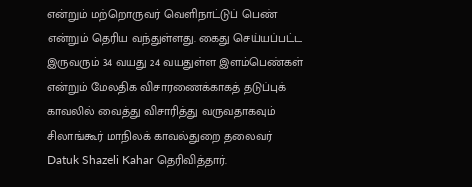என்றும் மற்றொருவர் வெளிநாட்டுப் பெண் என்றும் தெரிய வந்துள்ளது. கைது செய்யப்பட்ட இருவரும் 34 வயது 24 வயதுள்ள இளம்பெண்கள் என்றும் மேலதிக விசாரணைக்காகத் தடுப்புக் காவலில் வைத்து விசாரித்து வருவதாகவும் சிலாங்கூர் மாநிலக் காவல்துறை தலைவர் Datuk Shazeli Kahar தெரிவித்தார்.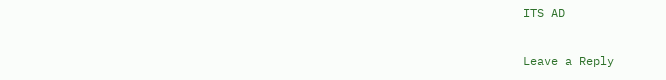ITS AD

Leave a Reply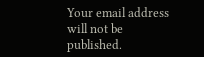Your email address will not be published.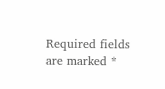Required fields are marked *